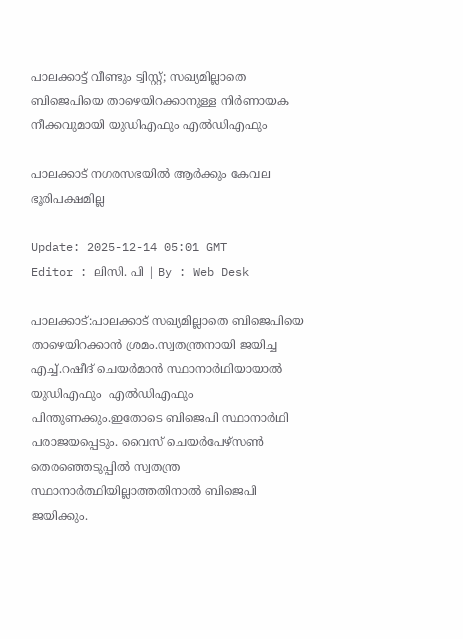പാലക്കാട്ട് വീണ്ടും ട്വിസ്റ്റ്; സഖ്യമില്ലാതെ ബിജെപിയെ താഴെയിറക്കാനുള്ള നിർണായക നീക്കവുമായി യുഡിഎഫും എൽഡിഎഫും

പാലക്കാട് നഗരസഭയിൽ ആർക്കും കേവല ഭൂരിപക്ഷമില്ല

Update: 2025-12-14 05:01 GMT
Editor : ലിസി. പി | By : Web Desk

പാലക്കാട്:പാലക്കാട് സഖ്യമില്ലാതെ ബിജെപിയെ താഴെയിറക്കാൻ ശ്രമം.സ്വതന്ത്രനായി ജയിച്ച എച്ച്.റഷീദ് ചെയർമാൻ സ്ഥാനാർഥിയായാൽ യുഡിഎഫും  എല്‍ഡിഎഫും  പിന്തുണക്കും.ഇതോടെ ബിജെപി സ്ഥാനാർഥി പരാജയപ്പെടും. വൈസ് ചെയർപേഴ്സൺ തെരഞ്ഞെടുപ്പിൽ സ്വതന്ത്ര സ്ഥാനാർത്ഥിയില്ലാത്തതിനാൽ ബിജെപി ജയിക്കും.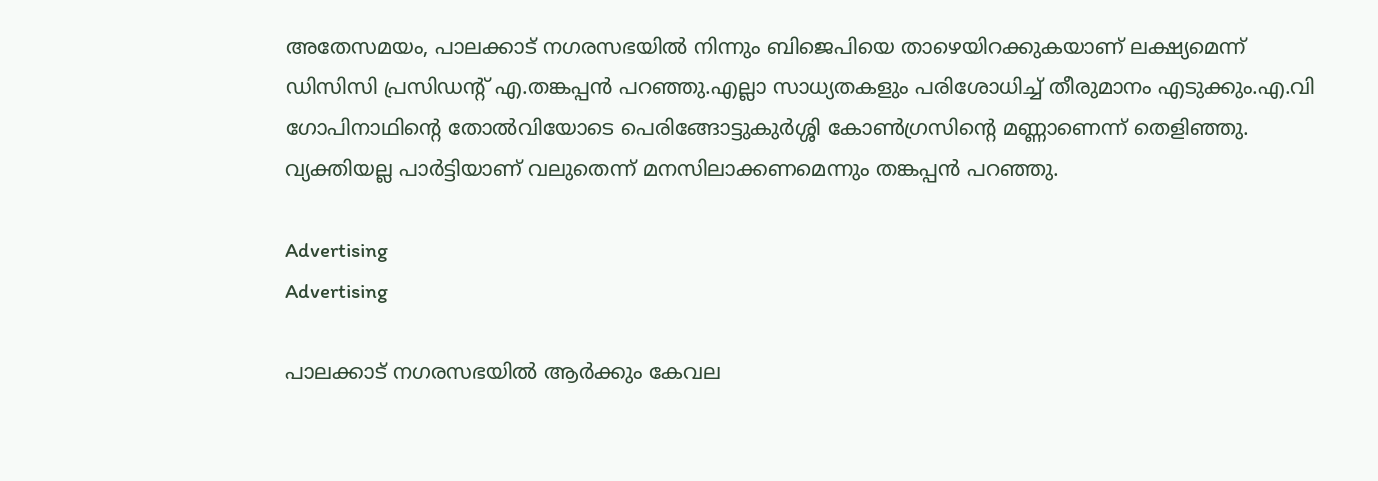അതേസമയം, പാലക്കാട് നഗരസഭയിൽ നിന്നും ബിജെപിയെ താഴെയിറക്കുകയാണ് ലക്ഷ്യമെന്ന് ഡിസിസി പ്രസിഡന്റ് എ.തങ്കപ്പൻ പറഞ്ഞു.എല്ലാ സാധ്യതകളും പരിശോധിച്ച് തീരുമാനം എടുക്കും.എ.വി ഗോപിനാഥിന്റെ തോൽവിയോടെ പെരിങ്ങോട്ടുകുർശ്ശി കോൺഗ്രസിന്റെ മണ്ണാണെന്ന് തെളിഞ്ഞു. വ്യക്തിയല്ല പാർട്ടിയാണ് വലുതെന്ന് മനസിലാക്കണമെന്നും തങ്കപ്പൻ പറഞ്ഞു.

Advertising
Advertising

പാലക്കാട് നഗരസഭയിൽ ആർക്കും കേവല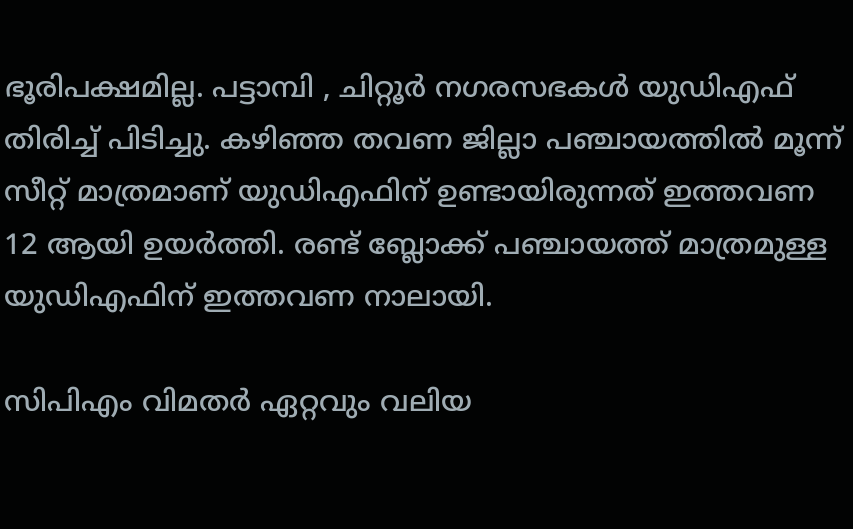ഭൂരിപക്ഷമില്ല. പട്ടാമ്പി , ചിറ്റൂർ നഗരസഭകൾ യുഡിഎഫ് തിരിച്ച് പിടിച്ചു. കഴിഞ്ഞ തവണ ജില്ലാ പഞ്ചായത്തിൽ മൂന്ന് സീറ്റ് മാത്രമാണ് യുഡിഎഫിന് ഉണ്ടായിരുന്നത് ഇത്തവണ 12 ആയി ഉയർത്തി. രണ്ട് ബ്ലോക്ക് പഞ്ചായത്ത് മാത്രമുള്ള യുഡിഎഫിന് ഇത്തവണ നാലായി.

സിപിഎം വിമതർ ഏറ്റവും വലിയ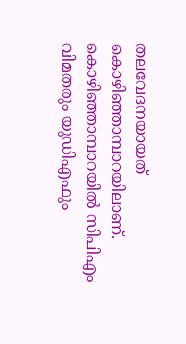തലവേദനയായത് കൊഴിഞ്ഞാമ്പാറയിലാണ്. കൊഴിഞ്ഞാമ്പാറയിൽ സിപിഎം വിമതരും യുഡിഎഫും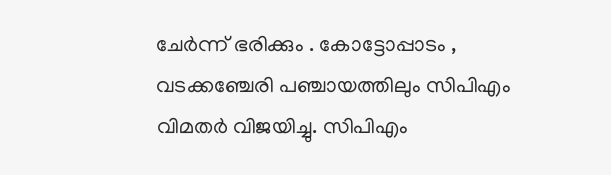ചേർന്ന് ഭരിക്കും . കോട്ടോപ്പാടം , വടക്കഞ്ചേരി പഞ്ചായത്തിലും സിപിഎം വിമതർ വിജയിച്ചു. സിപിഎം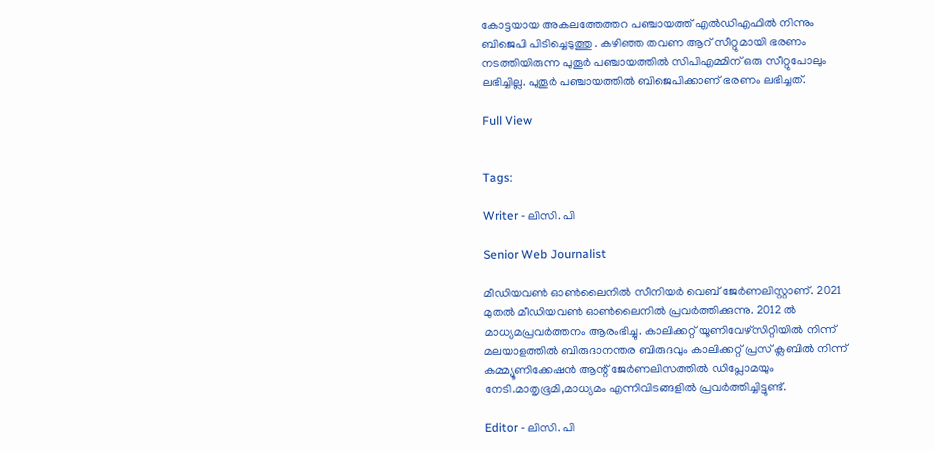കോട്ടയായ അകലത്തേത്തറ പഞ്ചായത്ത് എൽഡിഎഫിൽ നിന്നും ബിജെപി പിടിച്ചെടുത്തു . കഴിഞ്ഞ തവണ ആറ് സീറ്റുമായി ഭരണം നടത്തിയിരുന്ന പുതൂർ പഞ്ചായത്തിൽ സിപിഎമ്മിന് ഒരു സീറ്റുപോലും ലഭിച്ചില്ല. പുതൂർ പഞ്ചായത്തിൽ ബിജെപിക്കാണ് ഭരണം ലഭിച്ചത്.

Full View


Tags:

Writer - ലിസി. പി

Senior Web Journalist

മീഡിയവൺ ഓൺലൈനിൽ സീനിയർ വെബ് ജേർണലിസ്റ്റാണ്. 2021 മുതൽ മീഡിയവൺ ഓൺലൈനിൽ പ്രവർത്തിക്കുന്നു. 2012 ല്‍ മാധ്യമപ്രവര്‍ത്തനം ആരംഭിച്ചു. കാലിക്കറ്റ് യൂണിവേഴ്‌സിറ്റിയിൽ നിന്ന് മലയാളത്തിൽ ബിരുദാനന്തര ബിരുദവും കാലിക്കറ്റ് പ്രസ് ക്ലബിൽ നിന്ന് കമ്മ്യൂണിക്കേഷൻ ആന്റ് ജേർണലിസത്തിൽ ഡിപ്ലോമയും നേടി.മാതൃഭൂമി,മാധ്യമം എന്നിവിടങ്ങളിൽ പ്രവർത്തിച്ചിട്ടുണ്ട്.

Editor - ലിസി. പി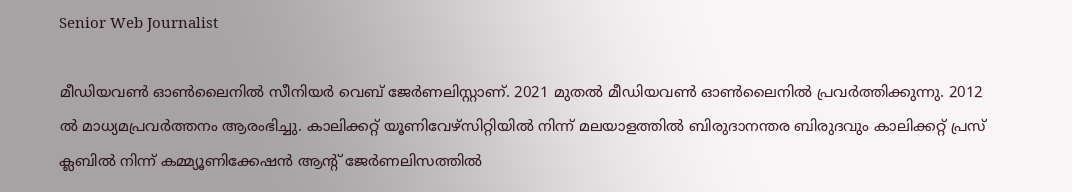Senior Web Journalist

മീഡിയവൺ ഓൺലൈനിൽ സീനിയർ വെബ് ജേർണലിസ്റ്റാണ്. 2021 മുതൽ മീഡിയവൺ ഓൺലൈനിൽ പ്രവർത്തിക്കുന്നു. 2012 ല്‍ മാധ്യമപ്രവര്‍ത്തനം ആരംഭിച്ചു. കാലിക്കറ്റ് യൂണിവേഴ്‌സിറ്റിയിൽ നിന്ന് മലയാളത്തിൽ ബിരുദാനന്തര ബിരുദവും കാലിക്കറ്റ് പ്രസ് ക്ലബിൽ നിന്ന് കമ്മ്യൂണിക്കേഷൻ ആന്റ് ജേർണലിസത്തിൽ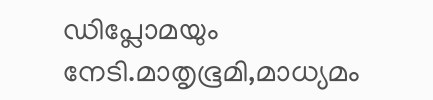ഡിപ്ലോമയും നേടി.മാതൃഭൂമി,മാധ്യമം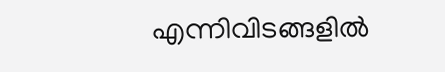എന്നിവിടങ്ങളിൽ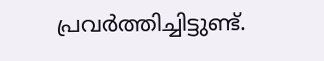പ്രവർത്തിച്ചിട്ടുണ്ട്.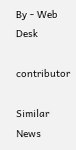By - Web Desk

contributor

Similar News